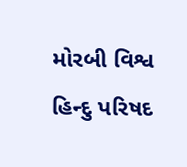મોરબી વિશ્વ હિન્દુ પરિષદ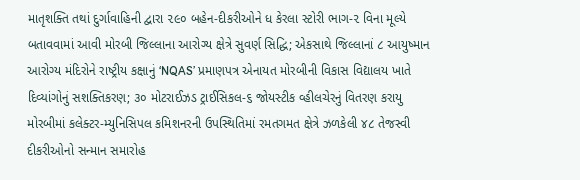માતૃશક્તિ તથાં દુર્ગાવાહિની દ્વારા ૨૯૦ બહેન-દીકરીઓને ધ કેરલા સ્ટોરી ભાગ-૨ વિના મૂલ્યે બતાવવામાં આવી મોરબી જિલ્લાના આરોગ્ય ક્ષેત્રે સુવર્ણ સિદ્ધિ; એકસાથે જિલ્લાનાં ૮ આયુષ્માન આરોગ્ય મંદિરોને રાષ્ટ્રીય કક્ષાનું ‘NQAS’ પ્રમાણપત્ર એનાયત મોરબીની વિકાસ વિદ્યાલય ખાતે દિવ્યાંગોનું સશક્તિકરણ; ૩૦ મોટરાઈઝડ ટ્રાઈસિકલ-૬ જોયસ્ટીક વ્હીલચેરનું વિતરણ કરાયુ મોરબીમાં કલેક્ટર-મ્યુનિસિપલ કમિશનરની ઉપસ્થિતિમાં રમતગમત ક્ષેત્રે ઝળકેલી ૪૮ તેજસ્વી દીકરીઓનો સન્માન સમારોહ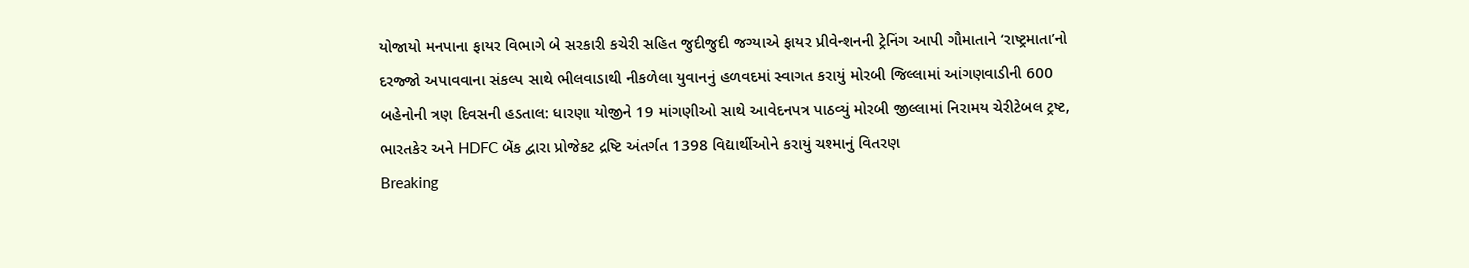યોજાયો મનપાના ફાયર વિભાગે બે સરકારી કચેરી સહિત જુદીજુદી જગ્યાએ ફાયર પ્રીવેન્શનની ટ્રેનિંગ આપી ગૌમાતાને ‘રાષ્ટ્રમાતા’નો દરજ્જો અપાવવાના સંકલ્પ સાથે ભીલવાડાથી નીકળેલા યુવાનનું હળવદમાં સ્વાગત કરાયું મોરબી જિલ્લામાં આંગણવાડીની 600 બહેનોની ત્રણ દિવસની હડતાલ: ધારણા યોજીને 19 માંગણીઓ સાથે આવેદનપત્ર પાઠવ્યું મોરબી જીલ્લામાં નિરામય ચેરીટેબલ ટ્રષ્ટ, ભારતકેર અને HDFC બેંક દ્વારા પ્રોજેકટ દ્રષ્ટિ અંતર્ગત 1398 વિદ્યાર્થીઓને કરાયું ચશ્માનું વિતરણ
Breaking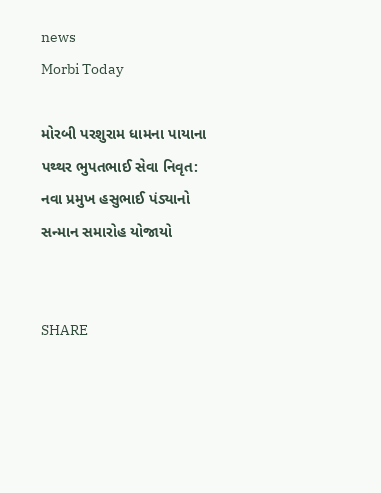news
Morbi Today

મોરબી પરશુરામ ધામના પાયાના પથ્થર ભુપતભાઈ સેવા નિવૃત: નવા પ્રમુખ હસુભાઈ પંડ્યાનો સન્માન સમારોહ યોજાયો


SHARE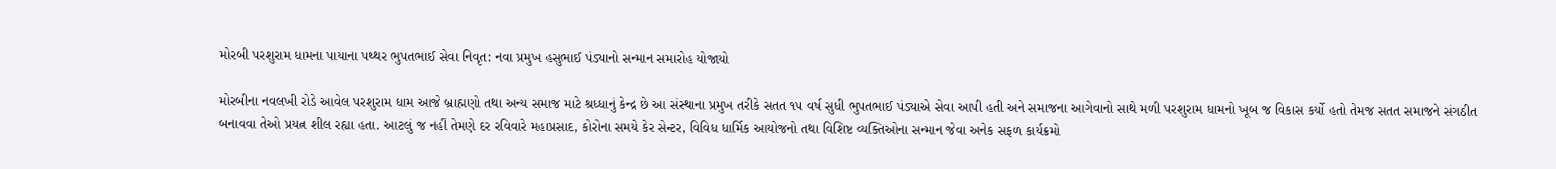મોરબી પરશુરામ ધામના પાયાના પથ્થર ભુપતભાઈ સેવા નિવૃત: નવા પ્રમુખ હસુભાઈ પંડ્યાનો સન્માન સમારોહ યોજાયો

મોરબીના નવલખી રોડે આવેલ પરશુરામ ધામ આજે બ્રાહ્મણો તથા અન્ય સમાજ માટે શ્રધ્ધાનું કેન્દ્ર છે આ સંસ્થાના પ્રમુખ તરીકે સતત ૧૫ વર્ષ સુધી ભુપતભાઈ પંડ્યાએ સેવા આપી હતી અને સમાજના આગેવાનો સાથે મળી પરશુરામ ધામનો ખૂબ જ વિકાસ કર્યો હતો તેમજ સતત સમાજને સંગઠીત બનાવવા તેઓ પ્રયત્ન શીલ રહ્યા હતા. આટલું જ નહીં તેમણે દર રવિવારે મહાપ્રસાદ, કોરોના સમયે કેર સેન્ટર, વિવિધ ધાર્મિક આયોજનો તથા વિશિષ્ટ વ્યક્તિઓના સન્માન જેવા અનેક સફળ કાર્યક્રમો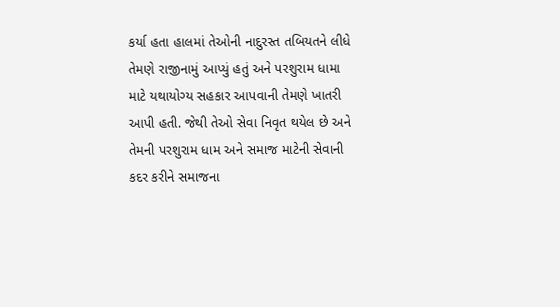કર્યા હતા હાલમાં તેઓની નાદુરસ્ત તબિયતને લીધે તેમણે રાજીનામું આપ્યું હતું અને પરશુરામ ધામા માટે યથાયોગ્ય સહકાર આપવાની તેમણે ખાતરી આપી હતી. જેથી તેઓ સેવા નિવૃત થયેલ છે અને તેમની પરશુરામ ધામ અને સમાજ માટેની સેવાની કદર કરીને સમાજના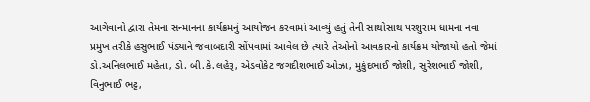આગેવાનો દ્વારા તેમના સન્માનના કાર્યક્રમનું આયોજન કરવામાં આવ્યું હતું તેની સાથોસાથ પરશુરામ ધામના નવા પ્રમુખ તરીકે હસુભાઈ પંડ્યાને જવાબદારી સોંપવામાં આવેલ છે ત્યારે તેઓનો આવકારનો કાર્યક્રમ યોજાયો હતો જેમાં ડો.અનિલભાઈ મહેતા, ડો. બી.કે.લહેરૂ, એડવોકેટ જગદીશભાઈ ઓઝા, મુકુંદભાઈ જોશી, સુરેશભાઈ જોશી, વિનુભાઈ ભટ્ટ,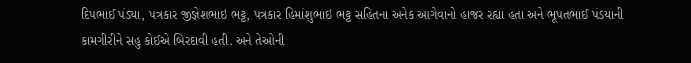દિપભાઈ પંડ્યા, પત્રકાર જીજ્ઞેશભાઇ ભટ્ટ, પત્રકાર હિમાંશુભાઇ ભટ્ટ સહિતના અનેક આગેવાનો હાજર રહ્યા હતા અને ભૂપતભાઈ પંડયાની કામગીરીને સહુ કોઈએ બિરદાવી હતી. અને તેઓની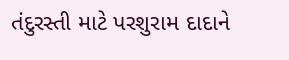તંદુરસ્તી માટે પરશુરામ દાદાને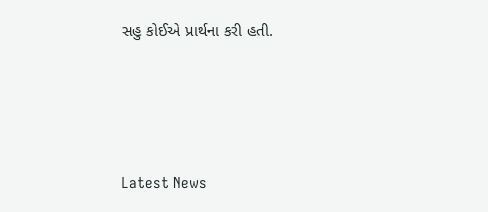સહુ કોઈએ પ્રાર્થના કરી હતી.




Latest News